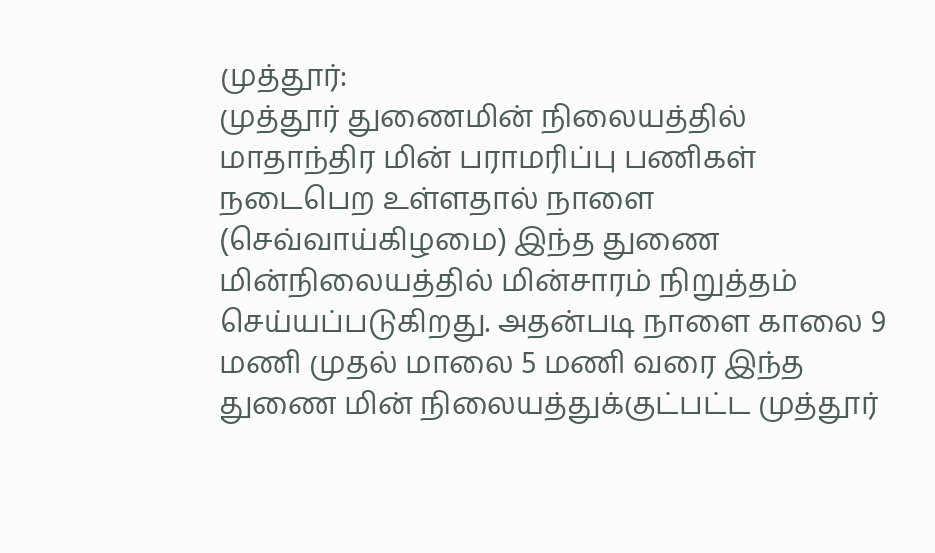முத்தூர்:
முத்தூர் துணைமின் நிலையத்தில் மாதாந்திர மின் பராமரிப்பு பணிகள் நடைபெற உள்ளதால் நாளை (செவ்வாய்கிழமை) இந்த துணை மின்நிலையத்தில் மின்சாரம் நிறுத்தம் செய்யப்படுகிறது. அதன்படி நாளை காலை 9 மணி முதல் மாலை 5 மணி வரை இந்த துணை மின் நிலையத்துக்குட்பட்ட முத்தூர்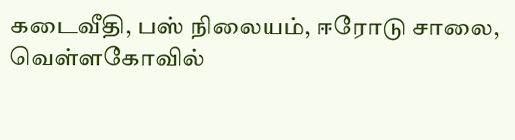கடைவீதி, பஸ் நிலையம், ஈரோடு சாலை, வெள்ளகோவில்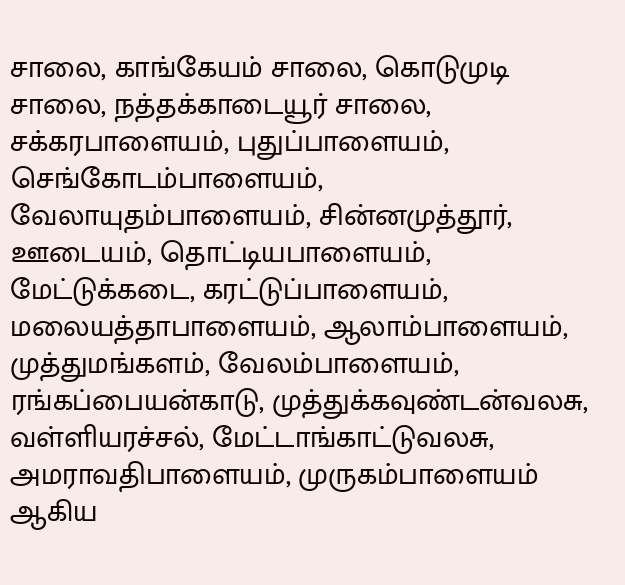சாலை, காங்கேயம் சாலை, கொடுமுடி சாலை, நத்தக்காடையூர் சாலை, சக்கரபாளையம், புதுப்பாளையம், செங்கோடம்பாளையம், வேலாயுதம்பாளையம், சின்னமுத்தூர், ஊடையம், தொட்டியபாளையம், மேட்டுக்கடை, கரட்டுப்பாளையம், மலையத்தாபாளையம், ஆலாம்பாளையம், முத்துமங்களம், வேலம்பாளையம், ரங்கப்பையன்காடு, முத்துக்கவுண்டன்வலசு, வள்ளியரச்சல், மேட்டாங்காட்டுவலசு, அமராவதிபாளையம், முருகம்பாளையம் ஆகிய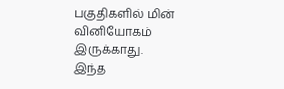பகுதிகளில் மின் வினியோகம் இருக்காது.
இந்த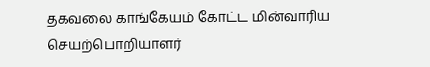தகவலை காங்கேயம் கோட்ட மின்வாரிய செயற்பொறியாளர்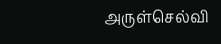அருள்செல்வி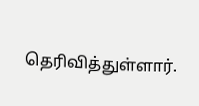தெரிவித்துள்ளார்.